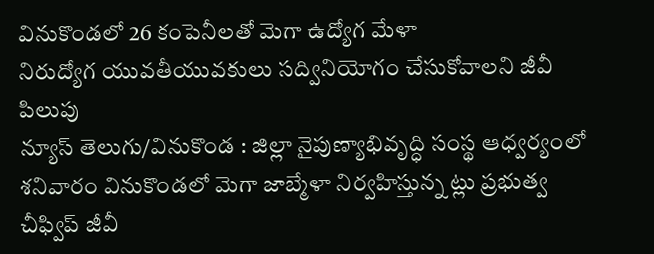వినుకొండలో 26 కంపెనీలతో మెగా ఉద్యోగ మేళా
నిరుద్యోగ యువతీయువకులు సద్వినియోగం చేసుకోవాలని జీవీ పిలుపు
న్యూస్ తెలుగు/వినుకొండ : జిల్లా నైపుణ్యాభివృద్ధి సంస్థ ఆధ్వర్యంలో శనివారం వినుకొండలో మెగా జాబ్మేళా నిర్వహిస్తున్న ట్లు ప్రభుత్వ చీఫ్విప్ జీవీ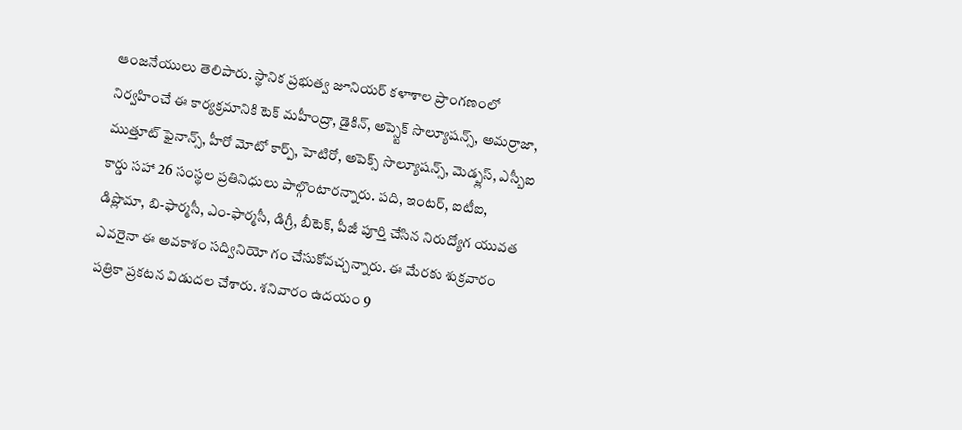ఆంజనేయులు తెలిపారు. స్థానిక ప్రభుత్వ జూనియర్ కళాశాల ప్రాంగణంలో నిర్వహించే ఈ కార్యక్రమానికి టెక్ మహీంద్రా, డైకిన్, అప్స్టెక్ సొల్యూషన్స్, అమర్రాజా, ముత్తూట్ ఫైనాన్స్, హీరో మోటో కార్ప్, హెటిరో, అపెక్స్ సొల్యూషన్స్, మెడ్ప్లస్, ఎస్బీఐ కార్డు సహా 26 సంస్థల ప్రతినిధులు పాల్గొంటారన్నారు. పది, ఇంటర్, ఐటీఐ, డిప్లొమా, బి-ఫార్మసీ, ఎం-ఫార్మసీ, డిగ్రీ, బీటెక్, పీజీ పూర్తి చేసిన నిరుద్యోగ యువత ఎవరైనా ఈ అవకాశం సద్వినియో గం చేసుకోవచ్చన్నారు. ఈ మేరకు శుక్రవారం పత్రికా ప్రకటన విడుదల చేశారు. శనివారం ఉదయం 9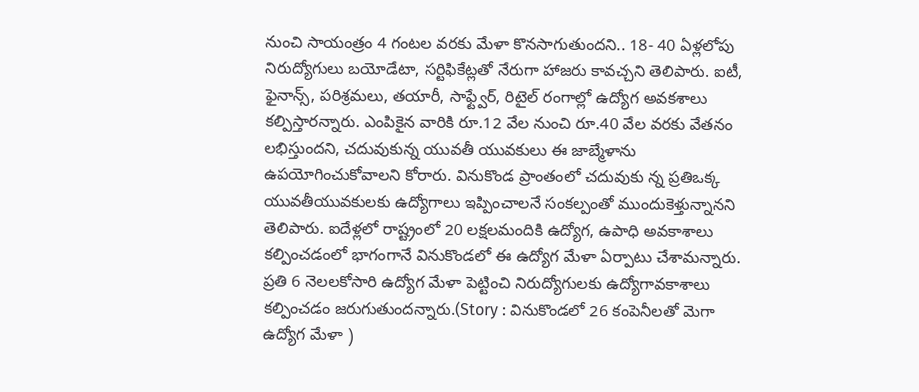నుంచి సాయంత్రం 4 గంటల వరకు మేళా కొనసాగుతుందని.. 18- 40 ఏళ్లలోపు నిరుద్యోగులు బయోడేటా, సర్టిఫికేట్లతో నేరుగా హాజరు కావచ్చని తెలిపారు. ఐటీ, ఫైనాన్స్, పరిశ్రమలు, తయారీ, సాఫ్ట్వేర్, రిటైల్ రంగాల్లో ఉద్యోగ అవకశాలు కల్పిస్తారన్నారు. ఎంపికైన వారికి రూ.12 వేల నుంచి రూ.40 వేల వరకు వేతనం లభిస్తుందని, చదువుకున్న యువతీ యువకులు ఈ జాబ్మేళాను ఉపయోగించుకోవాలని కోరారు. వినుకొండ ప్రాంతంలో చదువుకు న్న ప్రతిఒక్క యువతీయువకులకు ఉద్యోగాలు ఇప్పించాలనే సంకల్పంతో ముందుకెళ్తున్నానని తెలిపారు. ఐదేళ్లలో రాష్ట్రంలో 20 లక్షలమందికి ఉద్యోగ, ఉపాధి అవకాశాలు కల్పించడంలో భాగంగానే వినుకొండలో ఈ ఉద్యోగ మేళా ఏర్పాటు చేశామన్నారు. ప్రతి 6 నెలలకోసారి ఉద్యోగ మేళా పెట్టించి నిరుద్యోగులకు ఉద్యోగావకాశాలు కల్పించడం జరుగుతుందన్నారు.(Story : వినుకొండలో 26 కంపెనీలతో మెగా ఉద్యోగ మేళా )